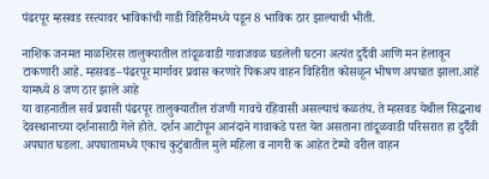पंढरपूर म्हसवड रस्त्यावर भाविकांची गाडी विहिरीमध्ये पडून 8 भाविक ठार झाल्याची भीती.

नाशिक जनमत माळशिरस तालुक्यातील तांदूळवाडी गावाजवळ घडलेली घटना अत्यंत दुर्दैवी आणि मन हेलावून टाकणारी आहे. म्हसवड–पंढरपूर मार्गावर प्रवास करणारे पिकअप वाहन विहिरीत कोसळून भीषण अपघात झाला.आहें यामध्ये 8 जण ठार झाले आहे
या वाहनातील सर्व प्रवासी पंढरपूर तालुक्यातील रांजणी गावचे रहिवासी असल्याचं कळतंय. ते म्हसवड येथील सिद्धनाथ देवस्थानाच्या दर्शनासाठी गेले होते. दर्शन आटोपून आनंदाने गावाकडे परत येत असताना तांदूळवाडी परिसरात हा दुर्दैवी अपघात घडला. अपघातामध्ये एकाच कुटुंबातील मुले महिला व नागरी क आहेत टेम्पो वरील वाहन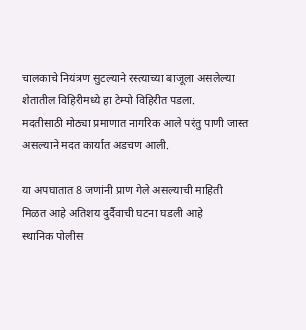चालकाचे नियंत्रण सुटल्याने रस्त्याच्या बाजूला असलेल्या शेतातील विहिरीमध्ये हा टेम्पो विहिरीत पडला.
मदतीसाठी मोठ्या प्रमाणात नागरिक आले परंतु पाणी जास्त असल्याने मदत कार्यात अडचण आली.

या अपघातात 8 जणांनी प्राण गेले असल्याची माहिती
मिळत आहे अतिशय दुर्दैवाची घटना घडली आहे
स्थानिक पोलीस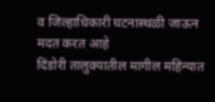व जिल्हाधिकारी घटनास्थळी जाऊन मदत करत आहे
दिंडोरी तालुक्यातील मागील महिन्यात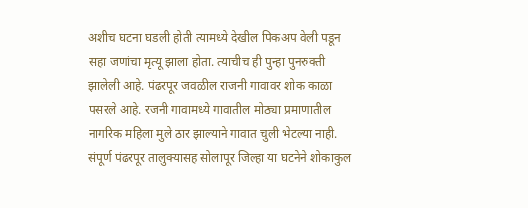अशीच घटना घडली होती त्यामध्ये देखील पिकअप वेली पडून सहा जणांचा मृत्यू झाला होता. त्याचीच ही पुन्हा पुनरुक्ती झालेली आहे. पंढरपूर जवळील राजनी गावावर शोक काळा पसरले आहे. रजनी गावामध्ये गावातील मोठ्या प्रमाणातील नागरिक महिला मुले ठार झाल्याने गावात चुली भेटल्या नाही. संपूर्ण पंढरपूर तालुक्यासह सोलापूर जिल्हा या घटनेने शोकाकुल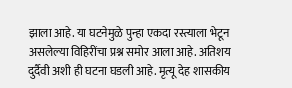झाला आहे. या घटनेमुळे पुन्हा एकदा रस्त्याला भेटून असलेल्या विहिरींचा प्रश्न समोर आला आहे. अतिशय दुर्दैवी अशी ही घटना घडली आहे. मृत्यू देह शासकीय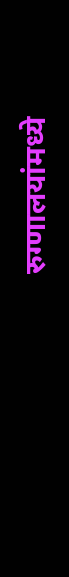रुग्णालयांमध्ये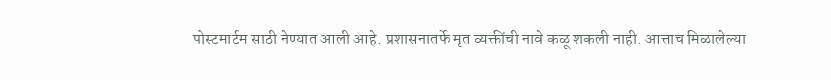पोस्टमार्टम साठी नेण्यात आली आहे. प्रशासनातर्फे मृत व्यक्तींची नावे कळू शकली नाही. आत्ताच मिळालेल्या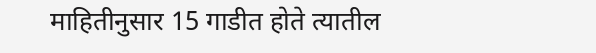माहितीनुसार 15 गाडीत होते त्यातील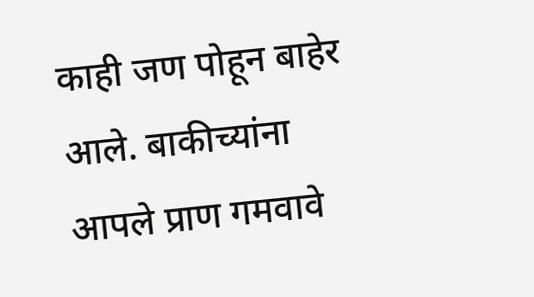काही जण पोहून बाहेर आले. बाकीच्यांना आपले प्राण गमवावे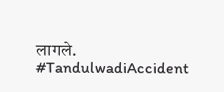लागले.
#TandulwadiAccident